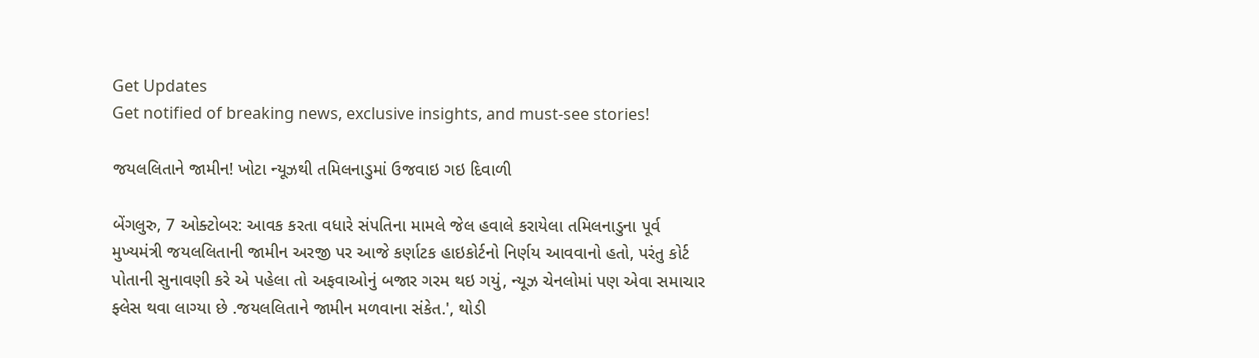Get Updates
Get notified of breaking news, exclusive insights, and must-see stories!

જયલલિતાને જામીન! ખોટા ન્યૂઝથી તમિલનાડુમાં ઉજવાઇ ગઇ દિવાળી

બેંગલુરુ, 7 ઓક્ટોબર: આવક કરતા વધારે સંપતિના મામલે જેલ હવાલે કરાયેલા તમિલનાડુના પૂર્વ મુખ્યમંત્રી જયલલિતાની જામીન અરજી પર આજે કર્ણાટક હાઇકોર્ટનો નિર્ણય આવવાનો હતો, પરંતુ કોર્ટ પોતાની સુનાવણી કરે એ પહેલા તો અફવાઓનું બજાર ગરમ થઇ ગયું, ન્યૂઝ ચેનલોમાં પણ એવા સમાચાર ફ્લેસ થવા લાગ્યા છે .જયલલિતાને જામીન મળવાના સંકેત.', થોડી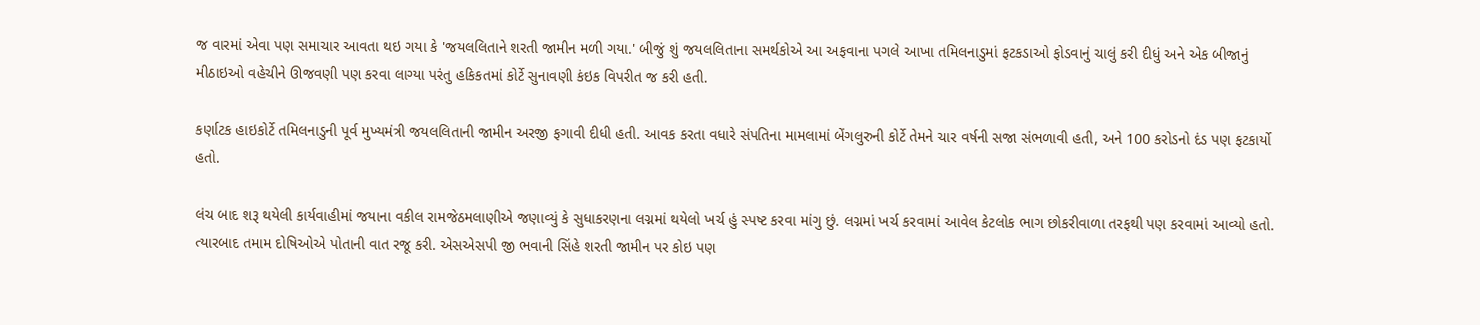જ વારમાં એવા પણ સમાચાર આવતા થઇ ગયા કે 'જયલલિતાને શરતી જામીન મળી ગયા.' બીજું શું જયલલિતાના સમર્થકોએ આ અફવાના પગલે આખા તમિલનાડુમાં ફટકડાઓ ફોડવાનું ચાલું કરી દીધું અને એક બીજાનું મીઠાઇઓ વહેચીને ઊજવણી પણ કરવા લાગ્યા પરંતુ હકિકતમાં કોર્ટે સુનાવણી કંઇક વિપરીત જ કરી હતી.

કર્ણાટક હાઇકોર્ટે તમિલનાડુની પૂર્વ મુખ્યમંત્રી જયલલિતાની જામીન અરજી ફગાવી દીધી હતી. આવક કરતા વધારે સંપતિના મામલામાં બેંગલુરુની કોર્ટે તેમને ચાર વર્ષની સજા સંભળાવી હતી, અને 100 કરોડનો દંડ પણ ફટકાર્યો હતો.

લંચ બાદ શરૂ થયેલી કાર્યવાહીમાં જયાના વકીલ રામજેઠમલાણીએ જણાવ્યું કે સુધાકરણના લગ્નમાં થયેલો ખર્ચ હું સ્પષ્ટ કરવા માંગુ છું. લગ્નમાં ખર્ચ કરવામાં આવેલ કેટલોક ભાગ છોકરીવાળા તરફથી પણ કરવામાં આવ્યો હતો. ત્યારબાદ તમામ દોષિઓએ પોતાની વાત રજૂ કરી. એસએસપી જી ભવાની સિંહે શરતી જામીન પર કોઇ પણ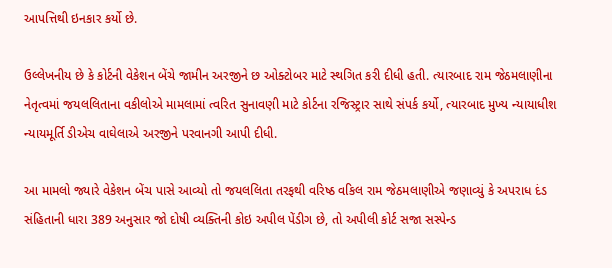આપત્તિથી ઇનકાર કર્યો છે.

ઉલ્લેખનીય છે કે કોર્ટની વેકેશન બેંચે જામીન અરજીને છ ઓક્ટોબર માટે સ્થગિત કરી દીધી હતી. ત્યારબાદ રામ જેઠમલાણીના નેતૃત્વમાં જયલલિતાના વકીલોએ મામલામાં ત્વરિત સુનાવણી માટે કોર્ટના રજિસ્ટ્રાર સાથે સંપર્ક કર્યો, ત્યારબાદ મુખ્ય ન્યાયાધીશ ન્યાયમૂર્તિ ડીએચ વાઘેલાએ અરજીને પરવાનગી આપી દીધી.

આ મામલો જ્યારે વેકેશન બેંચ પાસે આવ્યો તો જયલલિતા તરફથી વરિષ્ઠ વકિલ રામ જેઠમલાણીએ જણાવ્યું કે અપરાધ દંડ સંહિતાની ધારા 389 અનુસાર જો દોષી વ્યક્તિની કોઇ અપીલ પેંડીગ છે, તો અપીલી કોર્ટ સજા સસ્પેન્ડ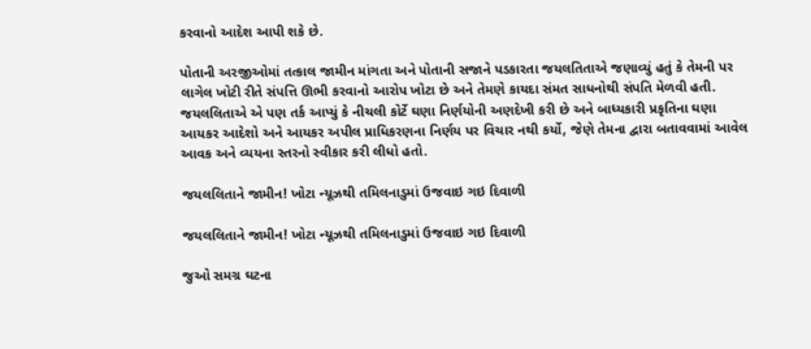કરવાનો આદેશ આપી શકે છે.

પોતાની અરજીઓમાં તત્કાલ જામીન માંગતા અને પોતાની સજાને પડકારતા જયલતિતાએ જણાવ્યું હતું કે તેમની પર લાગેલ ખોટી રીતે સંપત્તિ ઊભી કરવાનો આરોપ ખોટા છે અને તેમણે કાયદા સંમત સાધનોથી સંપતિ મેળવી હતી. જયલલિતાએ એ પણ તર્ક આપ્યું કે નીચલી કોર્ટે ઘણા નિર્ણયોની અણદેખી કરી છે અને બાધ્યકારી પ્રકૃતિના ઘણા આયકર આદેશો અને આયકર અપીલ પ્રાધિકરણના નિર્ણય પર વિચાર નથી કર્યો, જેણે તેમના દ્વારા બતાવવામાં આવેલ આવક અને વ્યયના સ્તરનો સ્વીકાર કરી લીધો હતો.

જયલલિતાને જામીન! ખોટા ન્યૂઝથી તમિલનાડુમાં ઉજવાઇ ગઇ દિવાળી

જયલલિતાને જામીન! ખોટા ન્યૂઝથી તમિલનાડુમાં ઉજવાઇ ગઇ દિવાળી

જુઓ સમગ્ર ઘટના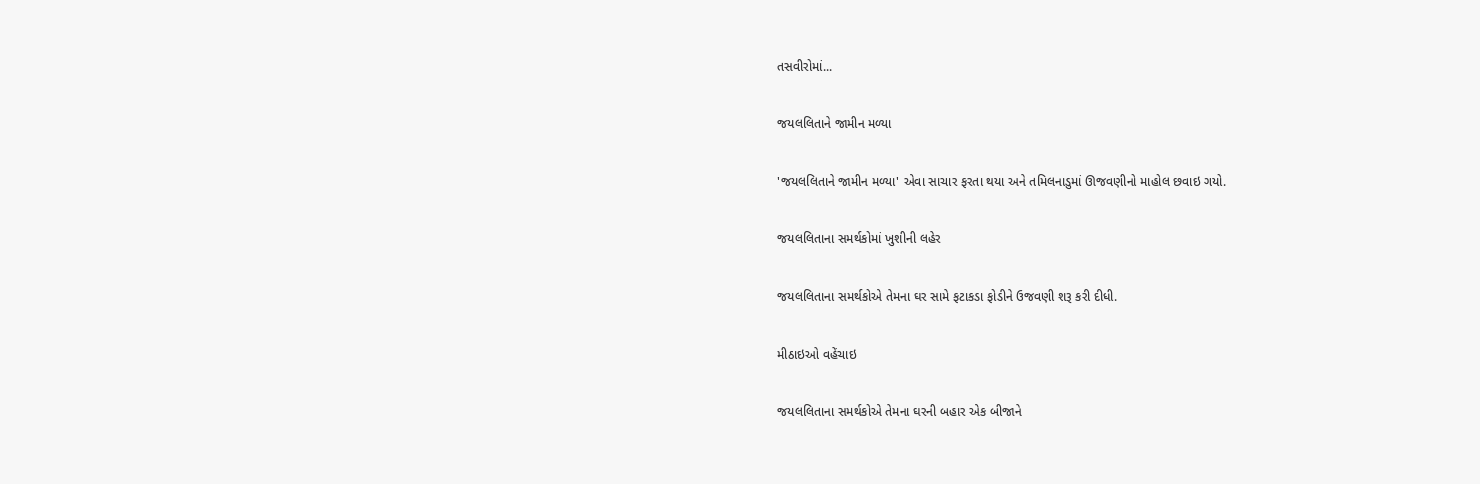તસવીરોમાં...

જયલલિતાને જામીન મળ્યા

'જયલલિતાને જામીન મળ્યા' એવા સાચાર ફરતા થયા અને તમિલનાડુમાં ઊજવણીનો માહોલ છવાઇ ગયો.

જયલલિતાના સમર્થકોમાં ખુશીની લહેર

જયલલિતાના સમર્થકોએ તેમના ઘર સામે ફટાકડા ફોડીને ઉજવણી શરૂ કરી દીધી.

મીઠાઇઓ વહેંચાઇ

જયલલિતાના સમર્થકોએ તેમના ઘરની બહાર એક બીજાને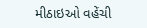મીઠાઇઓ વહેંચી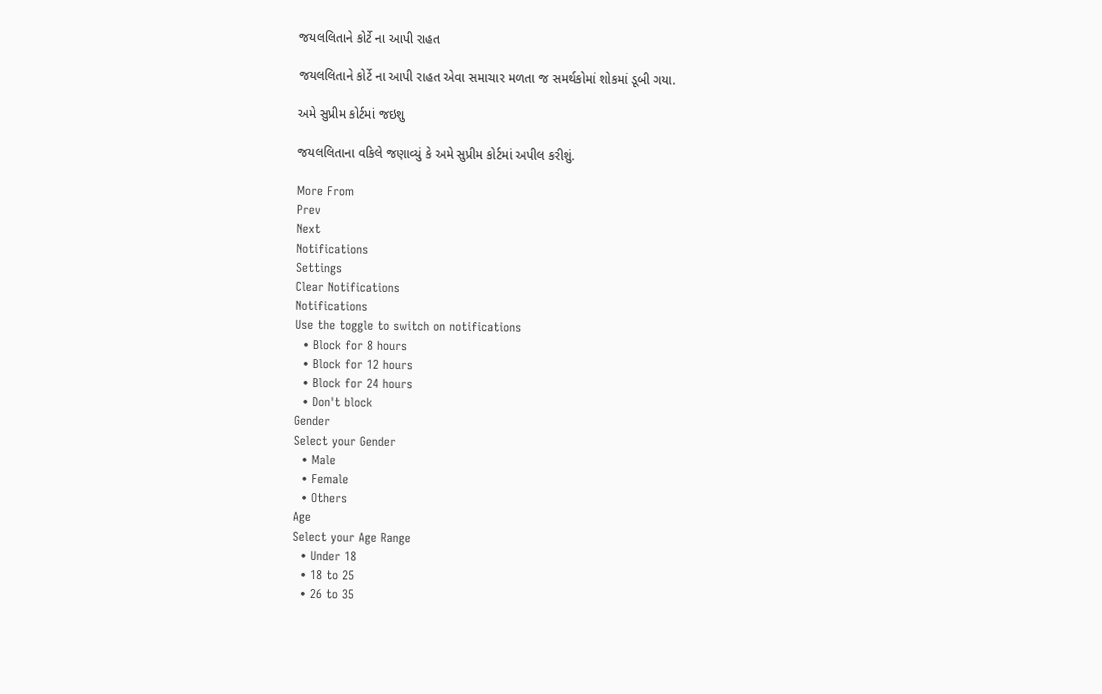જયલલિતાને કોર્ટે ના આપી રાહત

જયલલિતાને કોર્ટે ના આપી રાહત એવા સમાચાર મળતા જ સમર્થકોમાં શોકમાં ડૂબી ગયા.

અમે સુપ્રીમ કોર્ટમાં જઇશુ

જયલલિતાના વકિલે જણાવ્યું કે અમે સુપ્રીમ કોર્ટમાં અપીલ કરીશું.

More From
Prev
Next
Notifications
Settings
Clear Notifications
Notifications
Use the toggle to switch on notifications
  • Block for 8 hours
  • Block for 12 hours
  • Block for 24 hours
  • Don't block
Gender
Select your Gender
  • Male
  • Female
  • Others
Age
Select your Age Range
  • Under 18
  • 18 to 25
  • 26 to 35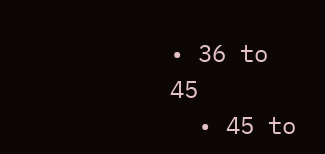• 36 to 45
  • 45 to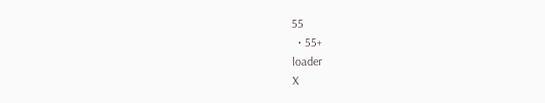55
  • 55+
loader
X